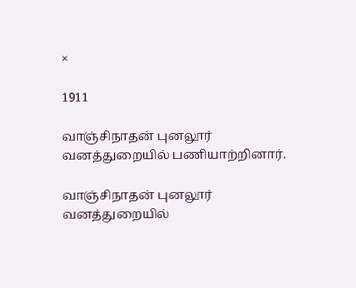×

1911

வாஞ்சிநாதன் புனலூர் வனத்துறையில் பணியாற்றினார்.

வாஞ்சிநாதன் புனலூர் வனத்துறையில்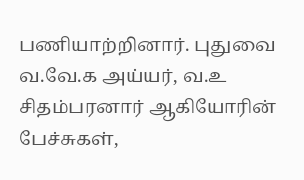பணியாற்றினார். புதுவை வ.வே.க அய்யர், வ.உ சிதம்பரனார் ஆகியோரின் பேச்சுகள்,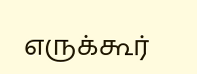எருக்கூர்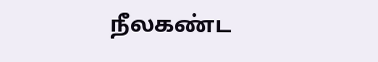நீலகண்ட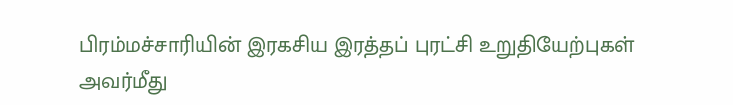பிரம்மச்சாரியின் இரகசிய இரத்தப் புரட்சி உறுதியேற்புகள் அவர்மீது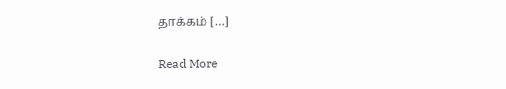தாக்கம் […]

Read More